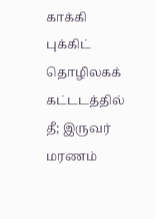காக்கி புக்கிட் தொழிலகக் கட்டடத்தில் தீ; இருவர் மரணம்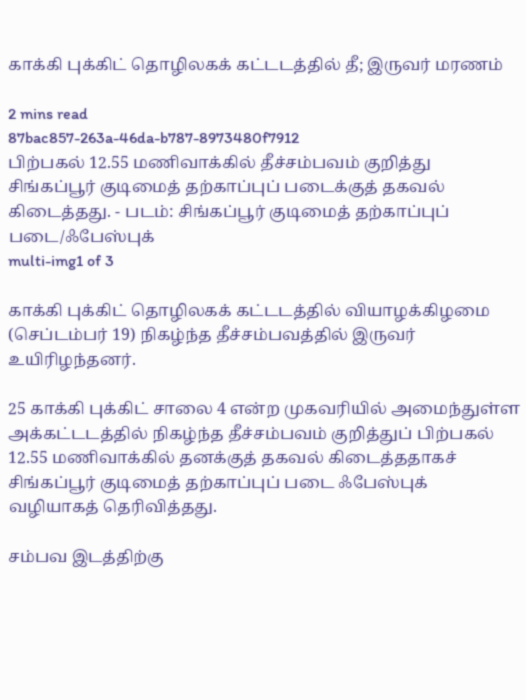காக்கி புக்கிட் தொழிலகக் கட்டடத்தில் தீ; இருவர் மரணம்

2 mins read
87bac857-263a-46da-b787-8973480f7912
பிற்பகல் 12.55 மணிவாக்கில் தீச்சம்பவம் குறித்து சிங்கப்பூர் குடிமைத் தற்காப்புப் படைக்குத் தகவல் கிடைத்தது. - படம்: சிங்கப்பூர் குடிமைத் தற்காப்புப் படை/ஃபேஸ்புக்
multi-img1 of 3

காக்கி புக்கிட் தொழிலகக் கட்டடத்தில் வியாழக்கிழமை (செப்டம்பர் 19) நிகழ்ந்த தீச்சம்பவத்தில் இருவர் உயிரிழந்தனர்.

25 காக்கி புக்கிட் சாலை 4 என்ற முகவரியில் அமைந்துள்ள அக்கட்டடத்தில் நிகழ்ந்த தீச்சம்பவம் குறித்துப் பிற்பகல் 12.55 மணிவாக்கில் தனக்குத் தகவல் கிடைத்ததாகச் சிங்கப்பூர் குடிமைத் தற்காப்புப் படை ஃபேஸ்புக் வழியாகத் தெரிவித்தது.

சம்பவ இடத்திற்கு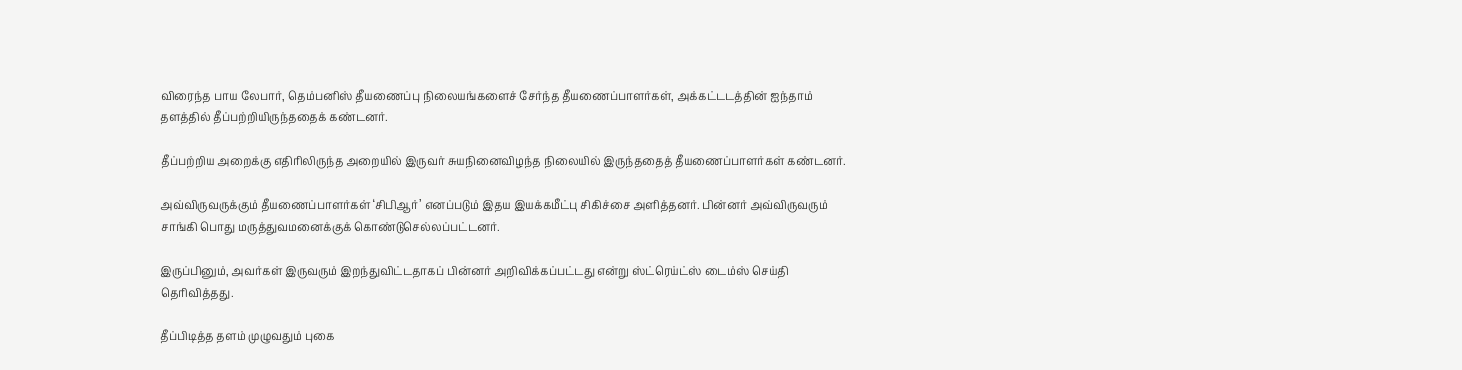விரைந்த பாய லேபார், தெம்பனிஸ் தீயணைப்பு நிலையங்களைச் சேர்ந்த தீயணைப்பாளர்கள், அக்கட்டடத்தின் ஐந்தாம் தளத்தில் தீப்பற்றியிருந்ததைக் கண்டனர்.

தீப்பற்றிய அறைக்கு எதிரிலிருந்த அறையில் இருவர் சுயநினைவிழந்த நிலையில் இருந்ததைத் தீயணைப்பாளர்கள் கண்டனர்.

அவ்விருவருக்கும் தீயணைப்பாளர்கள் ‘சிபிஆர்’ எனப்படும் இதய இயக்கமீட்பு சிகிச்சை அளித்தனர். பின்னர் அவ்விருவரும் சாங்கி பொது மருத்துவமனைக்குக் கொண்டுசெல்லப்பட்டனர்.

இருப்பினும், அவர்கள் இருவரும் இறந்துவிட்டதாகப் பின்னர் அறிவிக்கப்பட்டது என்று ஸ்ட்ரெய்ட்ஸ் டைம்ஸ் செய்தி தெரிவித்தது.

தீப்பிடித்த தளம் முழுவதும் புகை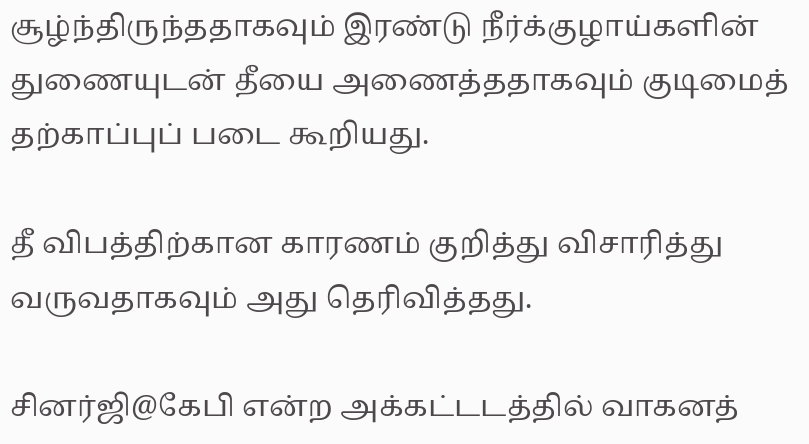சூழ்ந்திருந்ததாகவும் இரண்டு நீர்க்குழாய்களின் துணையுடன் தீயை அணைத்ததாகவும் குடிமைத் தற்காப்புப் படை கூறியது.

தீ விபத்திற்கான காரணம் குறித்து விசாரித்து வருவதாகவும் அது தெரிவித்தது.

சினர்ஜி@கேபி என்ற அக்கட்டடத்தில் வாகனத்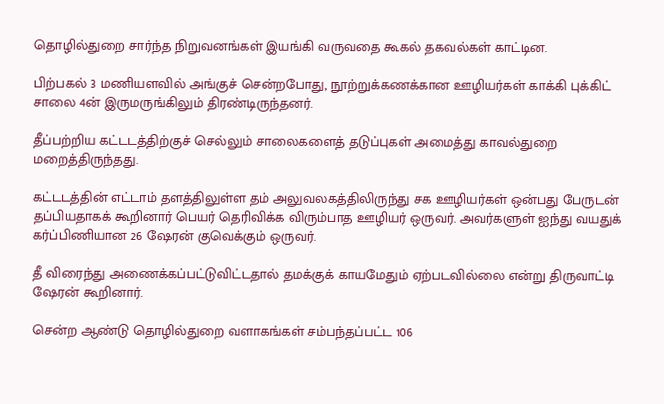தொழில்துறை சார்ந்த நிறுவனங்கள் இயங்கி வருவதை கூகல் தகவல்கள் காட்டின.

பிற்பகல் 3 மணியளவில் அங்குச் சென்றபோது, நூற்றுக்கணக்கான ஊழியர்கள் காக்கி புக்கிட் சாலை 4ன் இருமருங்கிலும் திரண்டிருந்தனர்.

தீப்பற்றிய கட்டடத்திற்குச் செல்லும் சாலைகளைத் தடுப்புகள் அமைத்து காவல்துறை மறைத்திருந்தது.

கட்டடத்தின் எட்டாம் தளத்திலுள்ள தம் அலுவலகத்திலிருந்து சக ஊழியர்கள் ஒன்பது பேருடன் தப்பியதாகக் கூறினார் பெயர் தெரிவிக்க விரும்பாத ஊழியர் ஒருவர். அவர்களுள் ஐந்து வயதுக் கர்ப்பிணியான 26 ஷேரன் குவெக்கும் ஒருவர்.

தீ விரைந்து அணைக்கப்பட்டுவிட்டதால் தமக்குக் காயமேதும் ஏற்படவில்லை என்று திருவாட்டி ஷேரன் கூறினார்.

சென்ற ஆண்டு தொழில்துறை வளாகங்கள் சம்பந்தப்பட்ட 106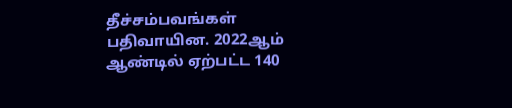தீச்சம்பவங்கள் பதிவாயின. 2022ஆம் ஆண்டில் ஏற்பட்ட 140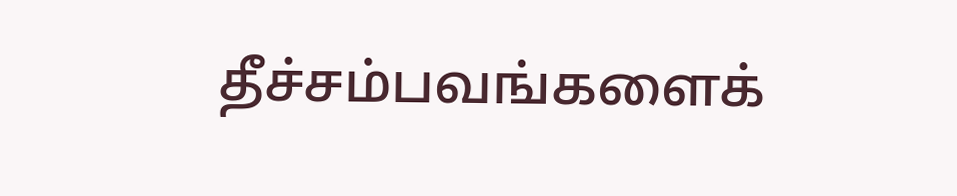தீச்சம்பவங்களைக்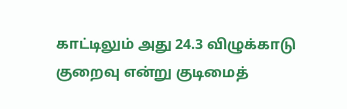காட்டிலும் அது 24.3 விழுக்காடு குறைவு என்று குடிமைத்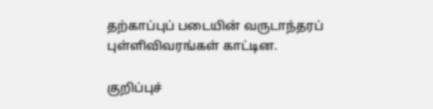தற்காப்புப் படையின் வருடாந்தரப் புள்ளிவிவரங்கள் காட்டின.

குறிப்புச்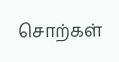சொற்கள்